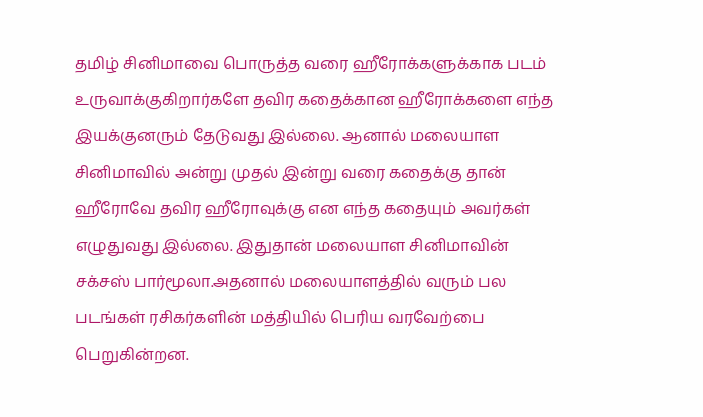தமிழ் சினிமாவை பொருத்த வரை ஹீரோக்களுக்காக படம் உருவாக்குகிறார்களே தவிர கதைக்கான ஹீரோக்களை எந்த இயக்குனரும் தேடுவது இல்லை. ஆனால் மலையாள சினிமாவில் அன்று முதல் இன்று வரை கதைக்கு தான் ஹீரோவே தவிர ஹீரோவுக்கு என எந்த கதையும் அவர்கள் எழுதுவது இல்லை. இதுதான் மலையாள சினிமாவின் சக்சஸ் பார்மூலா.அதனால் மலையாளத்தில் வரும் பல படங்கள் ரசிகர்களின் மத்தியில் பெரிய வரவேற்பை பெறுகின்றன.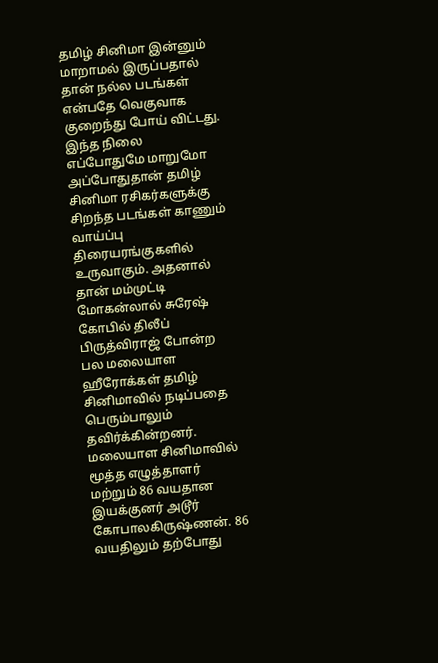தமிழ் சினிமா இன்னும் மாறாமல் இருப்பதால் தான் நல்ல படங்கள் என்பதே வெகுவாக குறைந்து போய் விட்டது. இந்த நிலை எப்போதுமே மாறுமோ அப்போதுதான் தமிழ் சினிமா ரசிகர்களுக்கு சிறந்த படங்கள் காணும் வாய்ப்பு திரையரங்குகளில் உருவாகும். அதனால் தான் மம்முட்டி மோகன்லால் சுரேஷ் கோபில் திலீப் பிருத்விராஜ் போன்ற பல மலையாள ஹீரோக்கள் தமிழ் சினிமாவில் நடிப்பதை பெரும்பாலும் தவிர்க்கின்றனர்.
மலையாள சினிமாவில் மூத்த எழுத்தாளர் மற்றும் 86 வயதான இயக்குனர் அடூர் கோபாலகிருஷ்ணன். 86 வயதிலும் தற்போது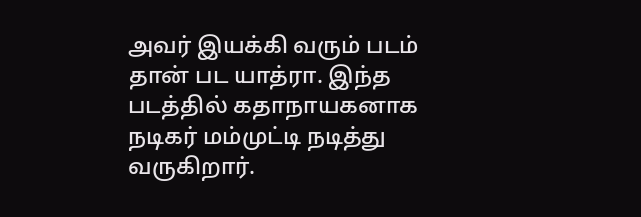அவர் இயக்கி வரும் படம் தான் பட யாத்ரா. இந்த படத்தில் கதாநாயகனாக நடிகர் மம்முட்டி நடித்து வருகிறார்.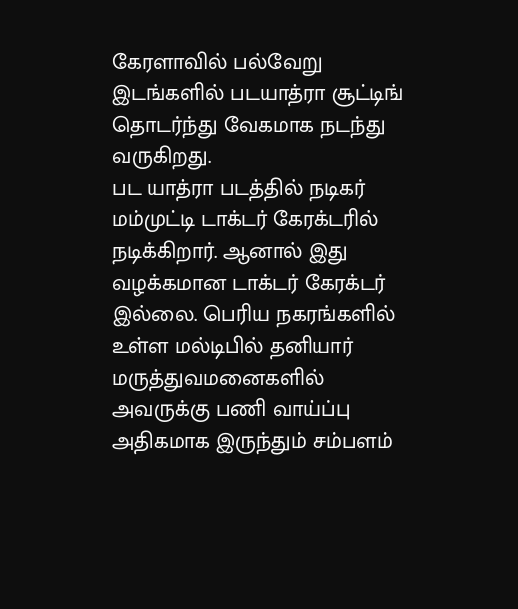கேரளாவில் பல்வேறு இடங்களில் படயாத்ரா சூட்டிங் தொடர்ந்து வேகமாக நடந்து வருகிறது.
பட யாத்ரா படத்தில் நடிகர் மம்முட்டி டாக்டர் கேரக்டரில் நடிக்கிறார். ஆனால் இது வழக்கமான டாக்டர் கேரக்டர் இல்லை. பெரிய நகரங்களில் உள்ள மல்டிபில் தனியார் மருத்துவமனைகளில் அவருக்கு பணி வாய்ப்பு அதிகமாக இருந்தும் சம்பளம்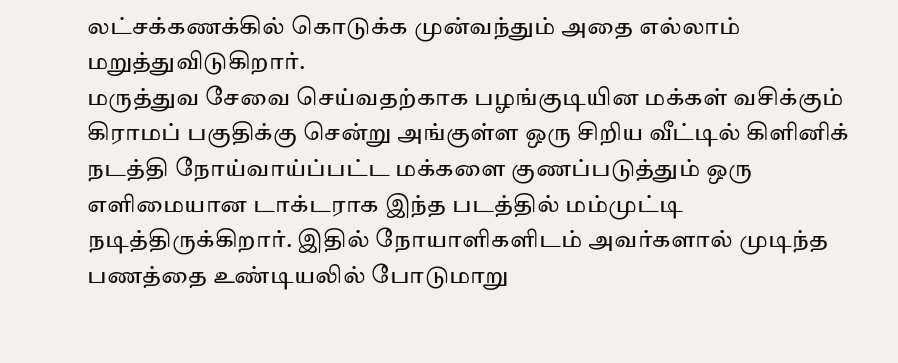லட்சக்கணக்கில் கொடுக்க முன்வந்தும் அதை எல்லாம் மறுத்துவிடுகிறார்.
மருத்துவ சேவை செய்வதற்காக பழங்குடியின மக்கள் வசிக்கும் கிராமப் பகுதிக்கு சென்று அங்குள்ள ஒரு சிறிய வீட்டில் கிளினிக் நடத்தி நோய்வாய்ப்பட்ட மக்களை குணப்படுத்தும் ஒரு எளிமையான டாக்டராக இந்த படத்தில் மம்முட்டி நடித்திருக்கிறார். இதில் நோயாளிகளிடம் அவர்களால் முடிந்த பணத்தை உண்டியலில் போடுமாறு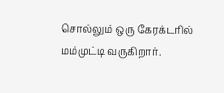சொல்லும் ஒரு கேரக்டரில் மம்முட்டி வருகிறார்.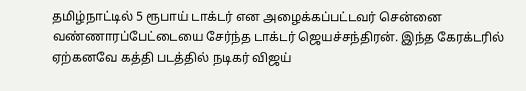தமிழ்நாட்டில் 5 ரூபாய் டாக்டர் என அழைக்கப்பட்டவர் சென்னை வண்ணாரப்பேட்டையை சேர்ந்த டாக்டர் ஜெயச்சந்திரன். இந்த கேரக்டரில் ஏற்கனவே கத்தி படத்தில் நடிகர் விஜய்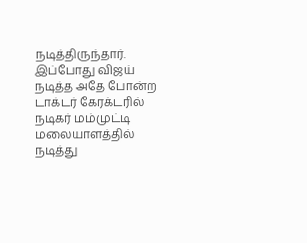நடித்திருந்தார். இப்போது விஜய் நடித்த அதே போன்ற டாக்டர் கேரக்டரில் நடிகர் மம்முட்டி மலையாளத்தில் நடித்து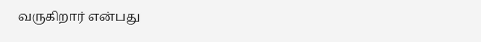வருகிறார் என்பது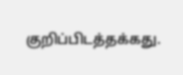குறிப்பிடத்தக்கது.